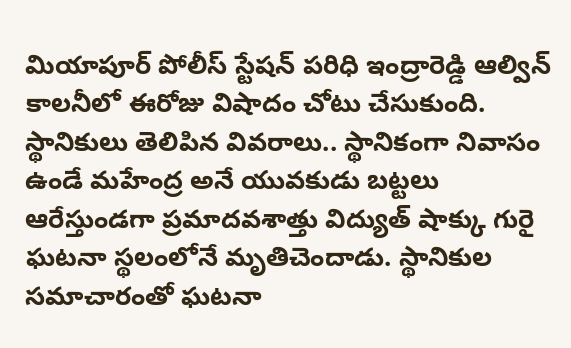మియాపూర్ పోలీస్ స్టేషన్ పరిధి ఇంద్రారెడ్డి ఆల్విన్ కాలనీలో ఈరోజు విషాదం చోటు చేసుకుంది. స్థానికులు తెలిపిన వివరాలు.. స్థానికంగా నివాసం ఉండే మహేంద్ర అనే యువకుడు బట్టలు ఆరేస్తుండగా ప్రమాదవశాత్తు విద్యుత్ షాక్కు గురై ఘటనా స్థలంలోనే మృతిచెందాడు. స్థానికుల సమాచారంతో ఘటనా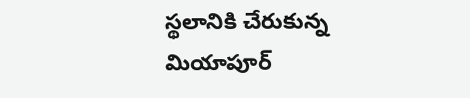స్థలానికి చేరుకున్న మియాపూర్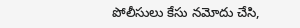పోలీసులు కేసు నమోదు చేసి,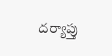దర్యాప్తు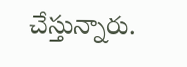చేస్తున్నారు.